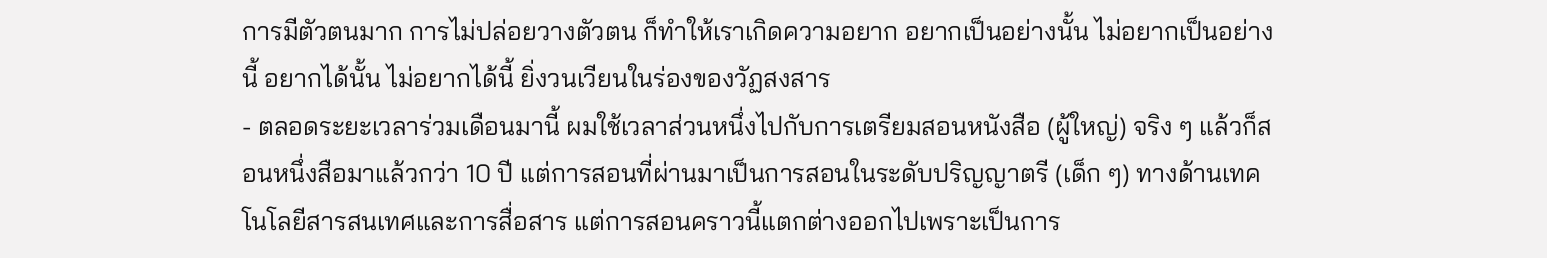การมีตัวตนมาก การไม่ปล่อยวางตัวตน ก็ทำให้เราเกิดความอยาก อยากเป็นอย่างนั้น ไม่อยากเป็นอย่างนี้ อยากได้นั้น ไม่อยากได้นี้ ยิ่งวนเวียนในร่องของวัฏสงสาร
- ตลอดระยะเวลาร่วมเดือนมานี้ ผมใช้เวลาส่วนหนึ่งไปกับการเตรียมสอนหนังสือ (ผู้ใหญ่) จริง ๆ แล้วก็สอนหนึ่งสือมาแล้วกว่า 10 ปี แต่การสอนที่ผ่านมาเป็นการสอนในระดับปริญญาตรี (เด็ก ๆ) ทางด้านเทคโนโลยีสารสนเทศและการสื่อสาร แต่การสอนคราวนี้แตกต่างออกไปเพราะเป็นการ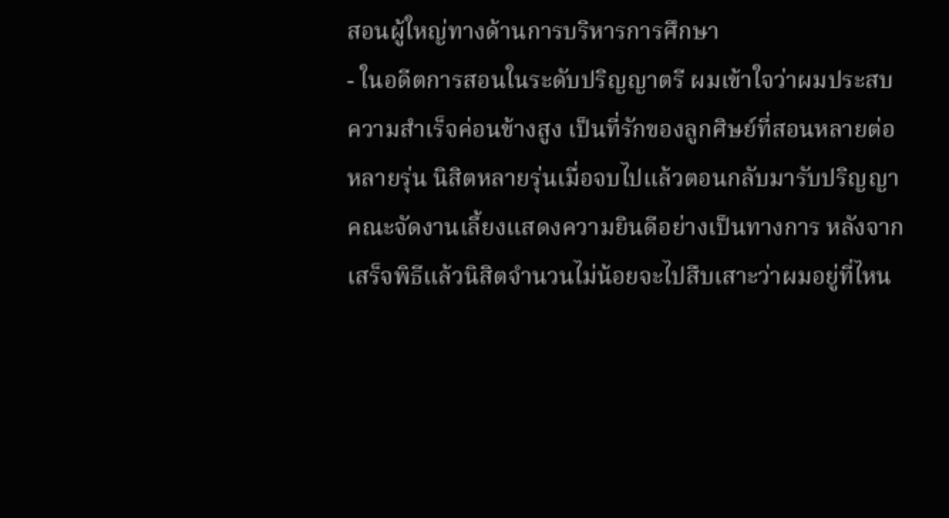สอนผู้ใหญ่ทางด้านการบริหารการศึกษา
- ในอดีตการสอนในระดับปริญญาตรี ผมเข้าใจว่าผมประสบความสำเร็จค่อนข้างสูง เป็นที่รักของลูกศิษย์ที่สอนหลายต่อหลายรุ่น นิสิตหลายรุ่นเมื่อจบไปแล้วตอนกลับมารับปริญญา คณะจัดงานเลี้ยงแสดงความยินดีอย่างเป็นทางการ หลังจากเสร็จพิธีแล้วนิสิตจำนวนไม่น้อยจะไปสืบเสาะว่าผมอยู่ที่ไหน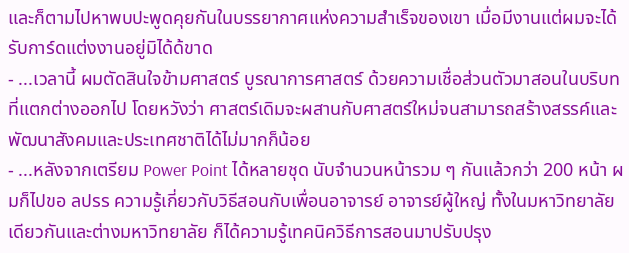และก็ตามไปหาพบปะพูดคุยกันในบรรยากาศแห่งความสำเร็จของเขา เมื่อมีงานแต่ผมจะได้รับการ์ดแต่งงานอยู่มิได้ด้ขาด
- ...เวลานี้ ผมตัดสินใจข้ามศาสตร์ บูรณาการศาสตร์ ด้วยความเชื่อส่วนตัวมาสอนในบริบทที่แตกต่างออกไป โดยหวังว่า ศาสตร์เดิมจะผสานกับศาสตร์ใหม่จนสามารถสร้างสรรค์และพัฒนาสังคมและประเทศชาติได้ไม่มากก็น้อย
- ...หลังจากเตรียม Power Point ได้หลายชุด นับจำนวนหน้ารวม ๆ กันแล้วกว่า 200 หน้า ผมก็ไปขอ ลปรร ความรู้เกี่ยวกับวิธีสอนกับเพื่อนอาจารย์ อาจารย์ผู้ใหญ่ ทั้งในมหาวิทยาลัยเดียวกันและต่างมหาวิทยาลัย ก็ได้ความรู้เทคนิควิธีการสอนมาปรับปรุง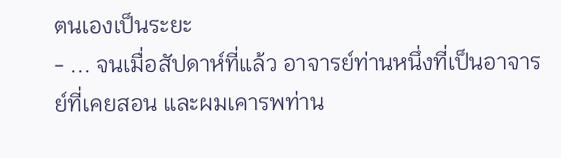ตนเองเป็นระยะ
- ... จนเมื่อสัปดาห์ที่แล้ว อาจารย์ท่านหนึ่งที่เป็นอาจารย์ที่เคยสอน และผมเคารพท่าน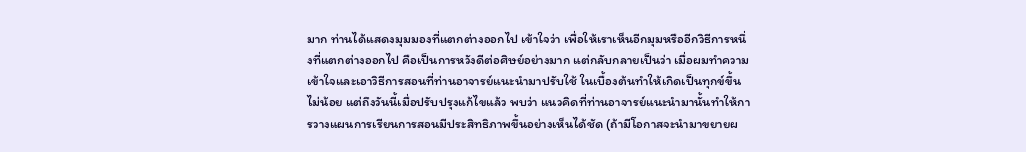มาก ท่านได้แสดงมุมมองที่แตกต่างออกไป เข้าใจว่า เพื่อให้เราเห็นอีกมุมหรืออีกวิธีการหนึ่งที่แตกต่างออกไป คือเป็นการหวังดีต่อศิษย์อย่างมาก แต่กลับกลายเป็นว่า เมื่อผมทำความเข้าใจและเอาวิธีการสอนที่ท่านอาจารย์แนะนำมาปรับใช้ ในเบื้องต้นทำให้เกิดเป็นทุกข์ขึ้นไม่น้อย แต่ถึงวันนี้เมื่อปรับปรุงแก้ไขแล้ว พบว่า แนวคิดที่ท่านอาจารย์แนะนำมานั้นทำให้การวางแผนการเรียนการสอนมีประสิทธิภาพขึ้นอย่างเห็นได้ชัด (ถ้ามีโอกาสจะนำมาขยายผ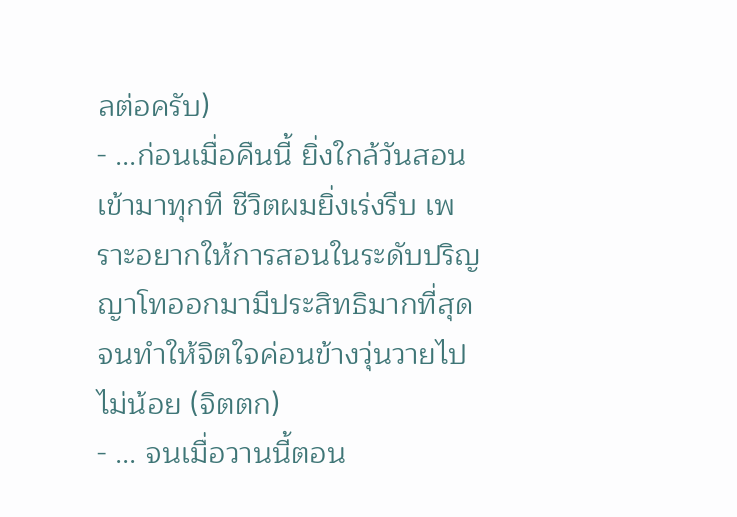ลต่อครับ)
- ...ก่อนเมื่อคืนนี้ ยิ่งใกล้วันสอนเข้ามาทุกที ชีวิตผมยิ่งเร่งรีบ เพราะอยากให้การสอนในระดับปริญญาโทออกมามีประสิทธิมากที่สุด จนทำให้จิตใจค่อนข้างวุ่นวายไปไม่น้อย (จิตตก)
- ... จนเมื่อวานนี้ตอน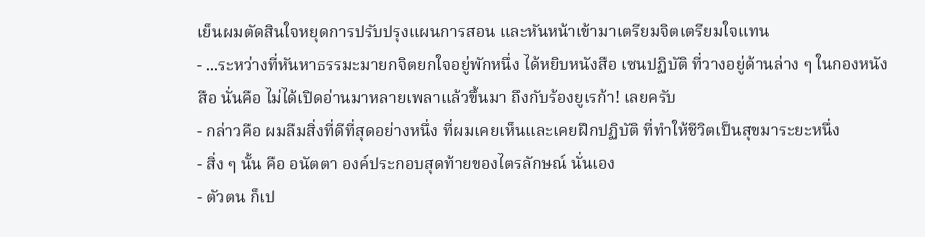เย็นผมตัดสินใจหยุดการปรับปรุงแผนการสอน และหันหน้าเข้ามาเตรียมจิตเตรียมใจแทน
- ...ระหว่างที่หันหาธรรมะมายกจิตยกใจอยู่พักหนึ่ง ได้หยิบหนังสือ เซนปฏิบัติ ที่วางอยู่ด้านล่าง ๆ ในกองหนังสือ นั่นคือ ไม่ได้เปิดอ่านมาหลายเพลาแล้วขึ้นมา ถึงกับร้องยูเรก้า! เลยครับ
- กล่าวคือ ผมลืมสิ่งที่ดีที่สุดอย่างหนึ่ง ที่ผมเคยเห็นและเคยฝึกปฏิบัติ ที่ทำให้ชีวิตเป็นสุขมาระยะหนึ่ง
- สิ่ง ๆ นั้น คือ อนัตตา องค์ประกอบสุดท้ายของไตรลักษณ์ นั่นเอง
- ตัวตน ก็เป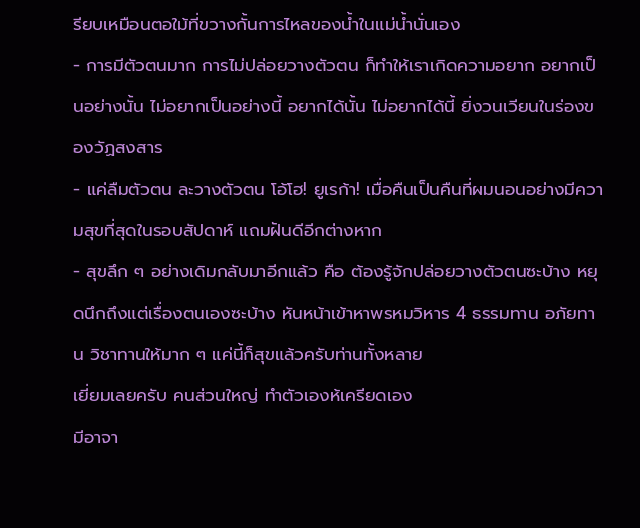รียบเหมือนตอใม้ที่ขวางกั้นการไหลของน้ำในแม่น้ำนั่นเอง
- การมีตัวตนมาก การไม่ปล่อยวางตัวตน ก็ทำให้เราเกิดความอยาก อยากเป็นอย่างนั้น ไม่อยากเป็นอย่างนี้ อยากได้นั้น ไม่อยากได้นี้ ยิ่งวนเวียนในร่องของวัฏสงสาร
- แค่ลืมตัวตน ละวางตัวตน โอ้โฮ! ยูเรก้า! เมื่อคืนเป็นคืนที่ผมนอนอย่างมีความสุขที่สุดในรอบสัปดาห์ แถมฝันดีอีกต่างหาก
- สุขลึก ๆ อย่างเดิมกลับมาอีกแล้ว คือ ต้องรู้จักปล่อยวางตัวตนซะบ้าง หยุดนึกถึงแต่เรื่องตนเองซะบ้าง หันหน้าเข้าหาพรหมวิหาร 4 ธรรมทาน อภัยทาน วิชาทานให้มาก ๆ แค่นี้ก็สุขแล้วครับท่านทั้งหลาย
เยี่ยมเลยครับ คนส่วนใหญ่ ทำตัวเองห้เครียดเอง
มีอาจา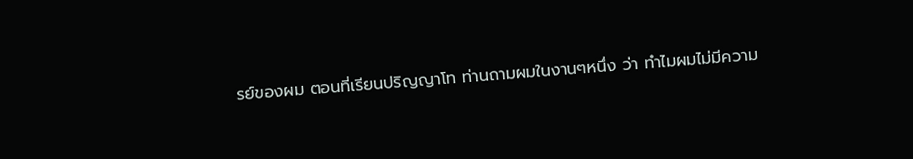รย์ของผม ตอนที่เรียนปริญญาโท ท่านถามผมในงานๆหนึ่ง ว่า ทำไมผมไม่มีความ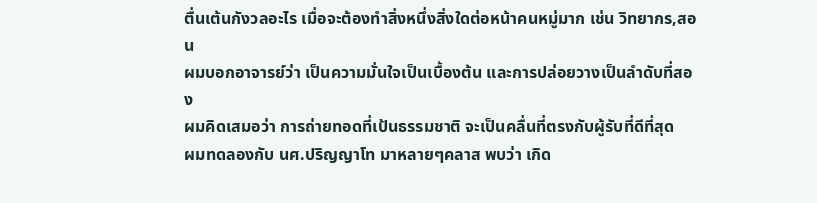ตื่นเต้นกังวลอะไร เมื่อจะต้องทำสิ่งหนึ่งสิ่งใดต่อหน้าคนหมู่มาก เช่น วิทยากร,สอน
ผมบอกอาจารย์ว่า เป็นความมั่นใจเป็นเบื้องต้น และการปล่อยวางเป็นลำดับที่สอง
ผมคิดเสมอว่า การถ่ายทอดที่เป้นธรรมชาติ จะเป็นคลื่นที่ตรงกับผู้รับที่ดีที่สุด
ผมทดลองกับ นศ.ปริญญาโท มาหลายๆคลาส พบว่า เกิด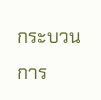กระบวนการ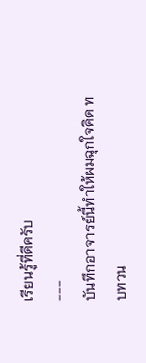เรียนรู้ที่ดีครับ
---
บันทึกอาจารย์นี้ทำให้ผมฉุกใจคิด ทบทวน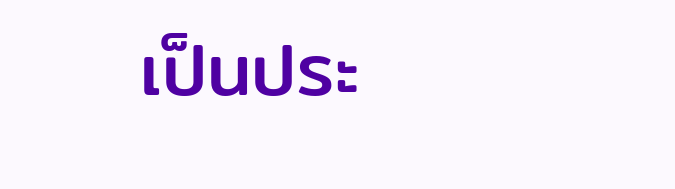เป็นประ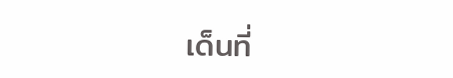เด็นที่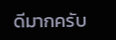ดีมากครับ